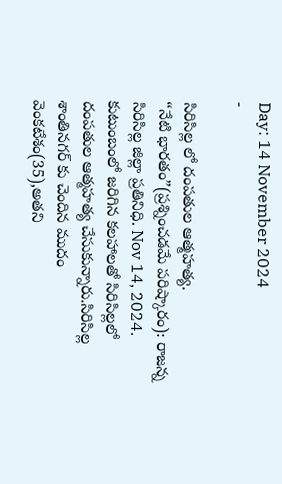Day: 14 November 2024
-

సిరిసిల్ల లో దంపతుల ఆత్మహత్య.
“నేటి భారతం”(ప్రశ్నించడమే పరిష్కారం): రాజన్న సిరిసిల్ల జిల్లా ప్రతినిధి. Nov 14, 2024. కుటుంబంలో జరిగిన కలహాలతో సిరిసిల్లలో దంపతుల ఆత్మహత్య చేసుకున్నారు.సిరిసిల్ల శాంతినగర్ కు చెందిన ముదం వెంకటేశం(35),అతని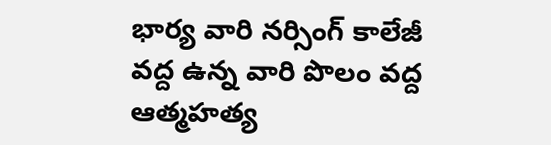భార్య వారి నర్సింగ్ కాలేజీ వద్ద ఉన్న వారి పొలం వద్ద ఆత్మహత్య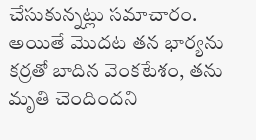చేసుకున్నట్లు సమాచారం. అయితే మొదట తన భార్యను కర్రతో బాదిన వెంకటేశం, తను మృతి చెందిందని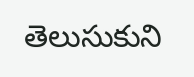తెలుసుకుని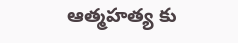ఆత్మహత్య కు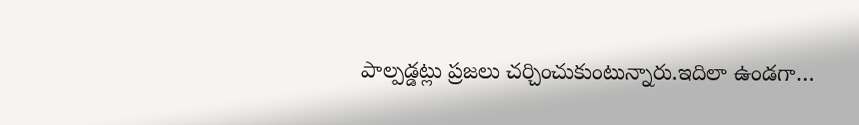పాల్పడ్డట్లు ప్రజలు చర్చించుకుంటున్నారు.ఇదిలా ఉండగా…